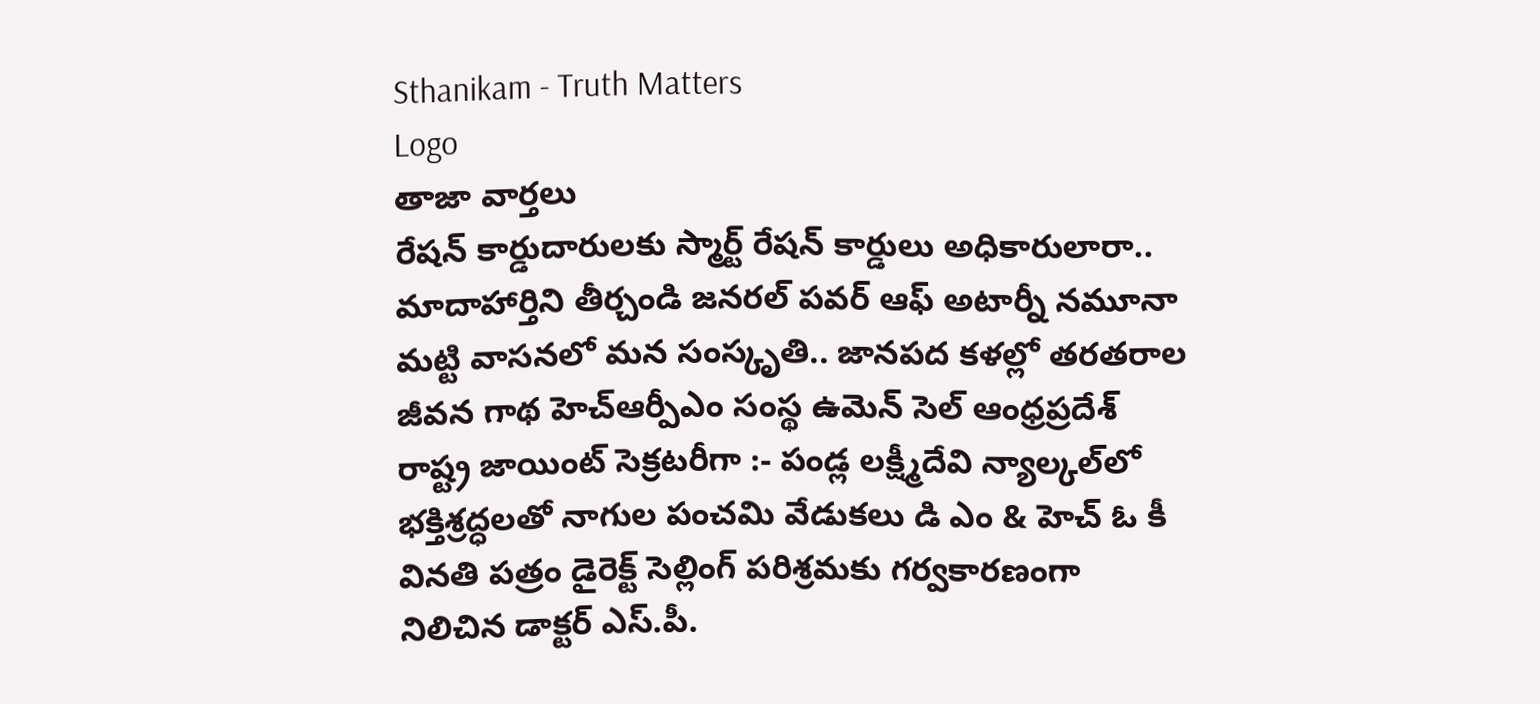Sthanikam - Truth Matters
Logo
తాజా వార్తలు
రేషన్ కార్డుదారులకు స్మార్ట్ రేషన్ కార్డులు అధికారులారా.. మాదాహార్తిని తీర్చండి జనరల్ పవర్ ఆఫ్ అటార్నీ నమూనా మట్టి వాసనలో మన సంస్కృతి.. జానపద కళల్లో తరతరాల జీవన గాథ హెచ్ఆర్పీఎం సంస్థ ఉమెన్ సెల్ ఆంధ్రప్రదేశ్ రాష్ట్ర జాయింట్ సెక్రటరీగా :- పండ్ల లక్ష్మీదేవి న్యాల్కల్‌లో భక్తిశ్రద్ధలతో నాగుల పంచమి వేడుకలు డి ఎం & హెచ్ ఓ కీ వినతి పత్రం డైరెక్ట్ సెల్లింగ్ పరిశ్రమకు గర్వకారణంగా నిలిచిన డాక్టర్ ఎస్.పీ.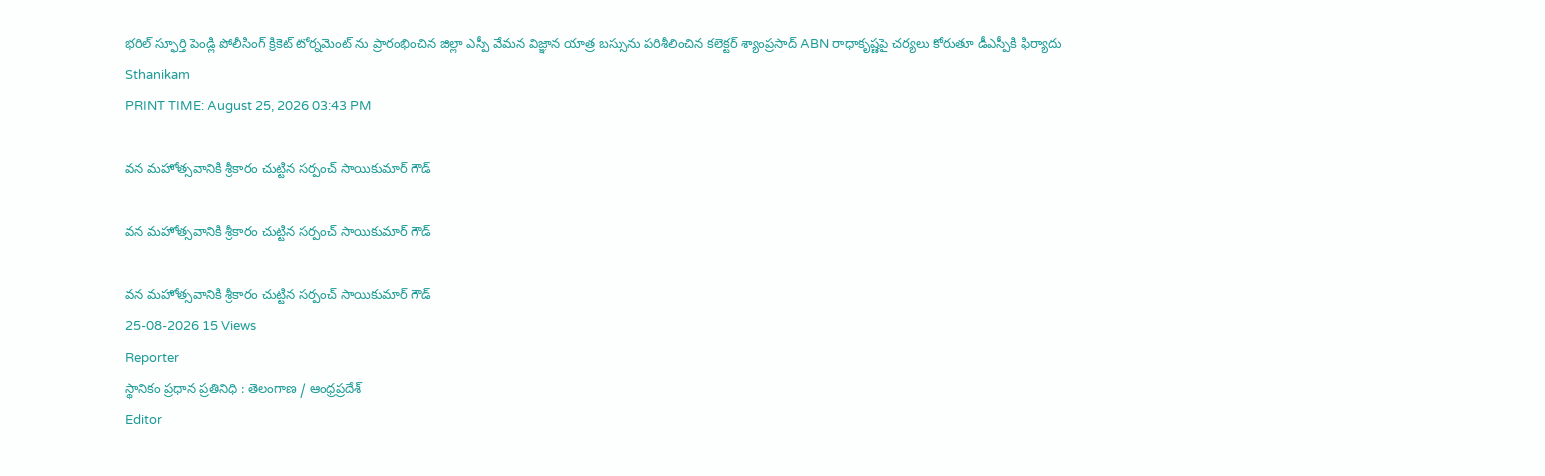భరిల్ స్ఫూర్తి పెండ్లి పోలీసింగ్ క్రికెట్ టోర్నమెంట్ ను ప్రారంభించిన జిల్లా ఎస్పీ వేమన విజ్ఞాన యాత్ర బస్సును పరిశీలించిన కలెక్టర్ శ్యాంప్రసాద్ ABN రాధాకృష్ణపై చర్యలు కోరుతూ డీఎస్పీకి ఫిర్యాదు
Sthanikam
PRINT TIME: August 25, 2026 03:43 PM

వన మహోత్సవానికి శ్రీకారం చుట్టిన సర్పంచ్ సాయికుమార్ గౌడ్

వన మహోత్సవానికి శ్రీకారం చుట్టిన సర్పంచ్ సాయికుమార్ గౌడ్

వన మహోత్సవానికి శ్రీకారం చుట్టిన సర్పంచ్ సాయికుమార్ గౌడ్
25-08-2026 15 Views
Reporter
స్థానికం ప్రధాన ప్రతినిధి : తెలంగాణ / ఆంధ్రప్రదేశ్
Editor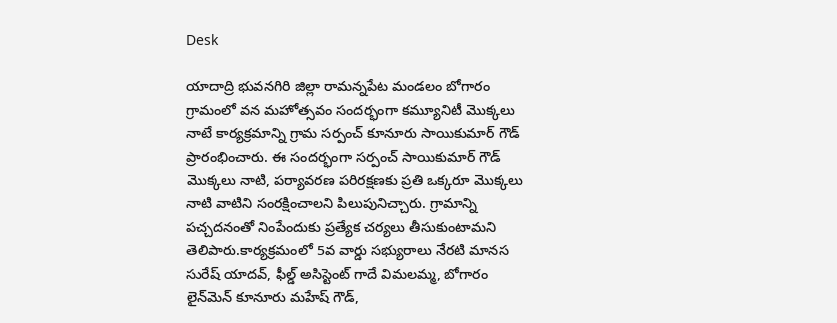Desk

యాదాద్రి భువనగిరి జిల్లా రామన్నపేట మండలం బోగారం గ్రామంలో వన మహోత్సవం సందర్భంగా కమ్యూనిటీ మొక్కలు నాటే కార్యక్రమాన్ని గ్రామ సర్పంచ్ కూనూరు సాయికుమార్ గౌడ్ ప్రారంభించారు. ఈ సందర్భంగా సర్పంచ్ సాయికుమార్ గౌడ్ మొక్కలు నాటి, పర్యావరణ పరిరక్షణకు ప్రతి ఒక్కరూ మొక్కలు నాటి వాటిని సంరక్షించాలని పిలుపునిచ్చారు. గ్రామాన్ని పచ్చదనంతో నింపేందుకు ప్రత్యేక చర్యలు తీసుకుంటామని తెలిపారు.కార్యక్రమంలో 5వ వార్డు సభ్యురాలు నేరటి మానస సురేష్ యాదవ్, ఫీల్డ్ అసిస్టెంట్ గాదే విమలమ్మ, బోగారం లైన్‌మెన్ కూనూరు మహేష్ గౌడ్,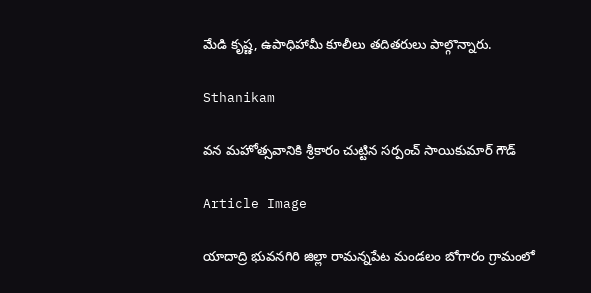మేడి కృష్ణ, ఉపాధిహామీ కూలీలు తదితరులు పాల్గొన్నారు.

Sthanikam

వన మహోత్సవానికి శ్రీకారం చుట్టిన సర్పంచ్ సాయికుమార్ గౌడ్

Article Image

యాదాద్రి భువనగిరి జిల్లా రామన్నపేట మండలం బోగారం గ్రామంలో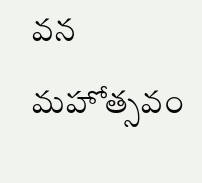వన మహోత్సవం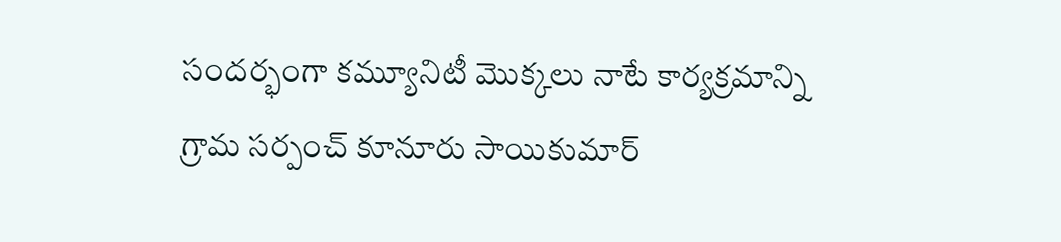సందర్భంగా కమ్యూనిటీ మొక్కలు నాటే కార్యక్రమాన్ని గ్రామ సర్పంచ్ కూనూరు సాయికుమార్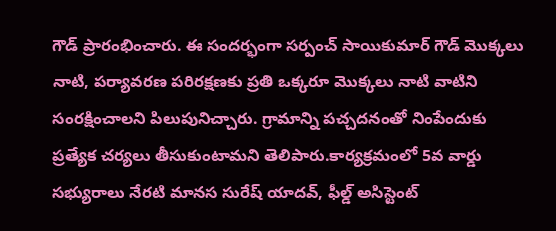గౌడ్ ప్రారంభించారు. ఈ సందర్భంగా సర్పంచ్ సాయికుమార్ గౌడ్ మొక్కలు నాటి, పర్యావరణ పరిరక్షణకు ప్రతి ఒక్కరూ మొక్కలు నాటి వాటిని సంరక్షించాలని పిలుపునిచ్చారు. గ్రామాన్ని పచ్చదనంతో నింపేందుకు ప్రత్యేక చర్యలు తీసుకుంటామని తెలిపారు.కార్యక్రమంలో 5వ వార్డు సభ్యురాలు నేరటి మానస సురేష్ యాదవ్, ఫీల్డ్ అసిస్టెంట్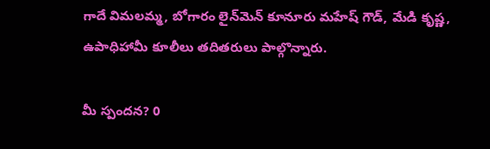గాదే విమలమ్మ, బోగారం లైన్‌మెన్ కూనూరు మహేష్ గౌడ్, మేడి కృష్ణ, ఉపాధిహామీ కూలీలు తదితరులు పాల్గొన్నారు.

మీ స్పందన? 0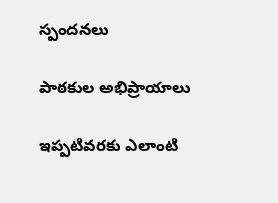స్పందనలు

పాఠకుల అభిప్రాయాలు

ఇప్పటివరకు ఎలాంటి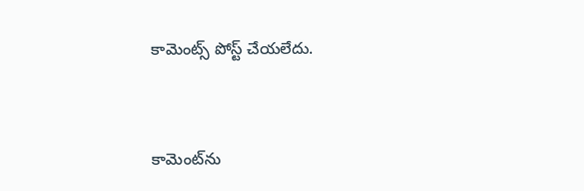కామెంట్స్ పోస్ట్ చేయలేదు.


కామెంట్‌ను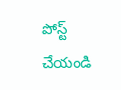పోస్ట్ చేయండి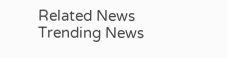Related News
Trending News